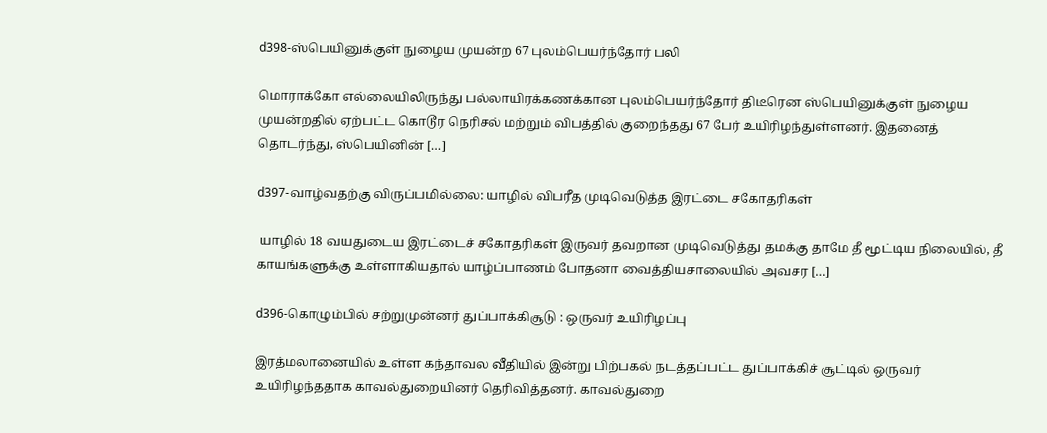d398-ஸ்பெயினுக்குள் நுழைய முயன்ற 67 புலம்பெயர்ந்தோர் பலி

மொராக்கோ எல்லையிலிருந்து பல்லாயிரக்கணக்கான புலம்பெயர்ந்தோர் திடீரென ஸ்பெயினுக்குள் நுழைய முயன்றதில் ஏற்பட்ட கொடூர நெரிசல் மற்றும் விபத்தில் குறைந்தது 67 பேர் உயிரிழந்துள்ளனர். இதனைத் தொடர்ந்து, ஸ்பெயினின் […]

d397-வாழ்வதற்கு விருப்பமில்லை: யாழில் விபரீத முடிவெடுத்த இரட்டை சகோதரிகள்

 யாழில் 18 வயதுடைய இரட்டைச் சகோதரிகள் இருவர் தவறான முடிவெடுத்து தமக்கு தாமே தீ மூட்டிய நிலையில், தீ காயங்களுக்கு உள்ளாகியதால் யாழ்ப்பாணம் போதனா வைத்தியசாலையில் அவசர […]

d396-கொழும்பில் சற்றுமுன்னர் துப்பாக்கிசூடு : ஒருவர் உயிரிழப்பு

இரத்மலானையில் உள்ள கந்தாவல வீதியில் இன்று பிற்பகல் நடத்தப்பட்ட துப்பாக்கிச் சூட்டில் ஒருவர் உயிரிழந்ததாக காவல்துறையினர் தெரிவித்தனர். காவல்துறை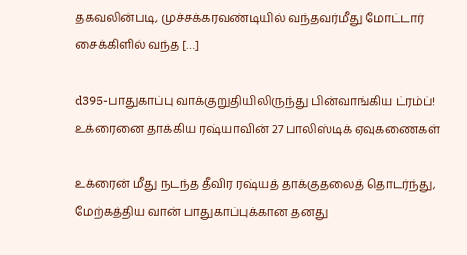தகவலின்படி, முச்சக்கரவண்டியில் வந்தவர்மீது மோட்டார் சைக்கிளில் வந்த […]

d395-பாதுகாப்பு வாக்குறுதியிலிருந்து பின்வாங்கிய ட்ரம்ப்! உக்ரைனை தாக்கிய ரஷ்யாவின் 27 பாலிஸ்டிக் ஏவுகணைகள்

உக்ரைன் மீது நடந்த தீவிர ரஷ்யத் தாக்குதலைத் தொடர்ந்து, மேற்கத்திய வான் பாதுகாப்புக்கான தனது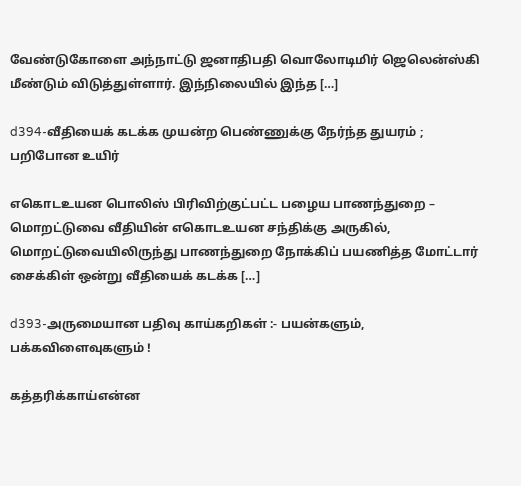வேண்டுகோளை அந்நாட்டு ஜனாதிபதி வொலோடிமிர் ஜெலென்ஸ்கி மீண்டும் விடுத்துள்ளார். இந்நிலையில் இந்த […]

d394-வீதியைக் கடக்க முயன்ற பெண்ணுக்கு நேர்ந்த துயரம் ; பறிபோன உயிர்

எகொடஉயன பொலிஸ் பிரிவிற்குட்பட்ட பழைய பாணந்துறை – மொறட்டுவை வீதியின் எகொடஉயன சந்திக்கு அருகில், மொறட்டுவையிலிருந்து பாணந்துறை நோக்கிப் பயணித்த மோட்டார் சைக்கிள் ஒன்று வீதியைக் கடக்க […]

d393-அருமையான பதிவு காய்கறிகள் :- பயன்களும், பக்கவிளைவுகளும் !

கத்தரிக்காய்என்ன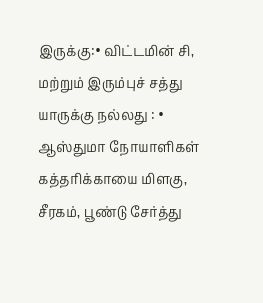இருக்கு:• விட்டமின் சி, மற்றும் இரும்புச் சத்து யாருக்கு நல்லது : • ஆஸ்துமா நோயாளிகள் கத்தரிக்காயை மிளகு, சீரகம், பூண்டு சேர்த்து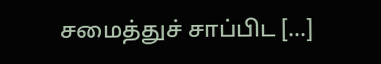சமைத்துச் சாப்பிட […]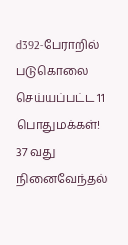d392-பேராறில் படுகொலை செய்யப்பட்ட 11 பொதுமக்கள்! 37 வது நினைவேந்தல்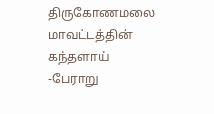திருகோணமலை மாவட்டத்தின் கந்தளாய் -பேராறு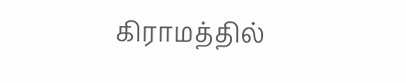கிராமத்தில்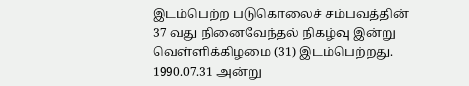இடம்பெற்ற படுகொலைச் சம்பவத்தின் 37 வது நினைவேந்தல் நிகழ்வு இன்று வெள்ளிக்கிழமை (31) இடம்பெற்றது. 1990.07.31 அன்று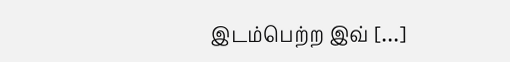இடம்பெற்ற இவ் […]